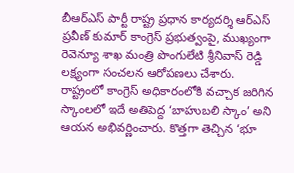బీఆర్ఎస్ పార్టీ రాష్ట్ర ప్రధాన కార్యదర్శి ఆర్ఎస్ ప్రవీణ్ కుమార్ కాంగ్రెస్ ప్రభుత్వంపై, ముఖ్యంగా రెవెన్యూ శాఖ మంత్రి పొంగులేటి శ్రీనివాస్ రెడ్డి లక్ష్యంగా సంచలన ఆరోపణలు చేశారు. రాష్ట్రంలో కాంగ్రెస్ అధికారంలోకి వచ్చాక జరిగిన స్కాంలలో ఇదే అతిపెద్ద ‘బాహుబలి స్కాం’ అని ఆయన అభివర్ణించారు. కొత్తగా తెచ్చిన ‘భూ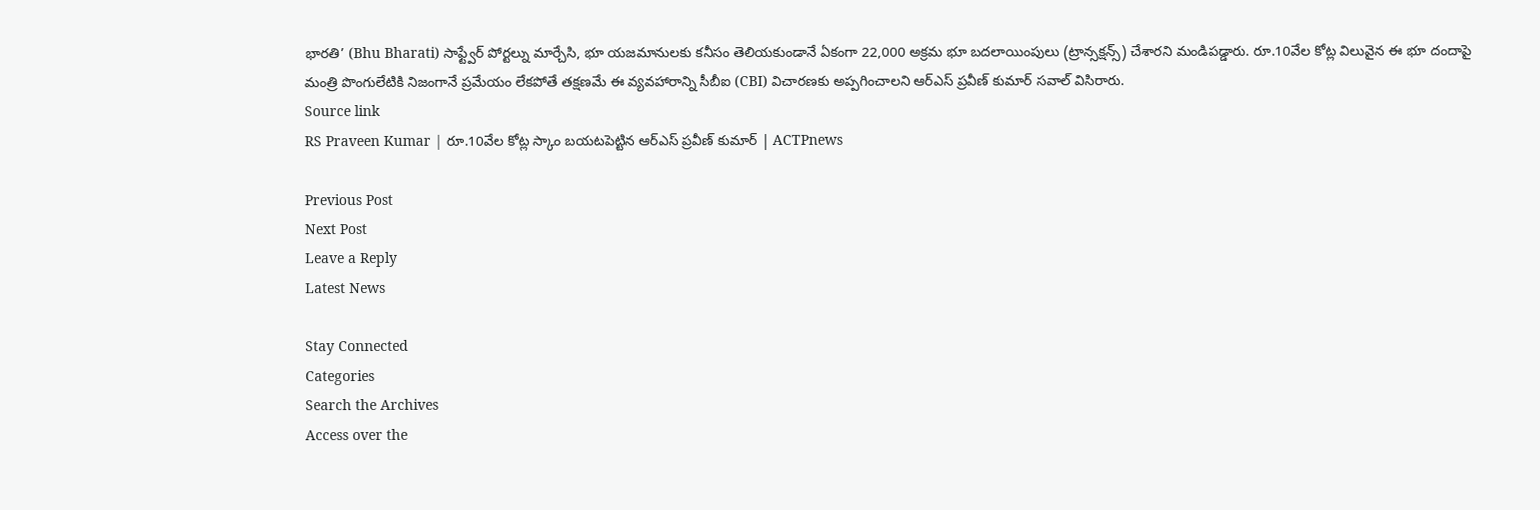భారతి’ (Bhu Bharati) సాఫ్ట్వేర్ పోర్టల్ను మార్చేసి, భూ యజమానులకు కనీసం తెలియకుండానే ఏకంగా 22,000 అక్రమ భూ బదలాయింపులు (ట్రాన్సక్షన్స్) చేశారని మండిపడ్డారు. రూ.10వేల కోట్ల విలువైన ఈ భూ దందాపై మంత్రి పొంగులేటికి నిజంగానే ప్రమేయం లేకపోతే తక్షణమే ఈ వ్యవహారాన్ని సీబీఐ (CBI) విచారణకు అప్పగించాలని ఆర్ఎస్ ప్రవీణ్ కుమార్ సవాల్ విసిరారు.
Source link
RS Praveen Kumar | రూ.10వేల కోట్ల స్కాం బయటపెట్టిన ఆర్ఎస్ ప్రవీణ్ కుమార్ | ACTPnews

Previous Post
Next Post
Leave a Reply
Latest News

Stay Connected
Categories
Search the Archives
Access over the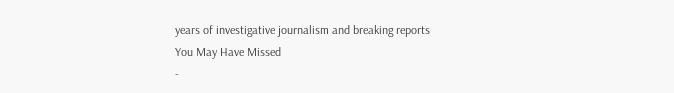years of investigative journalism and breaking reports
You May Have Missed
-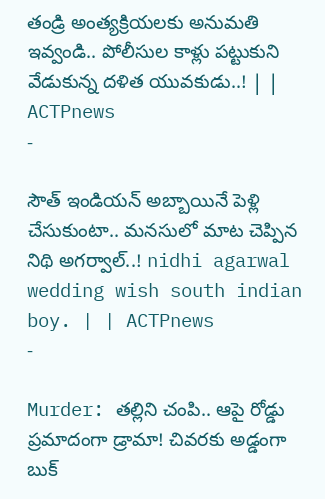తండ్రి అంత్యక్రియలకు అనుమతి ఇవ్వండి.. పోలీసుల కాళ్లు పట్టుకుని వేడుకున్న దళిత యువకుడు..! | | ACTPnews
-

సౌత్ ఇండియన్ అబ్బాయినే పెళ్లి చేసుకుంటా.. మనసులో మాట చెప్పిన నిథి అగర్వాల్..! nidhi agarwal wedding wish south indian boy. | | ACTPnews
-

Murder: తల్లిని చంపి.. ఆపై రోడ్డు ప్రమాదంగా డ్రామా! చివరకు అడ్డంగా బుక్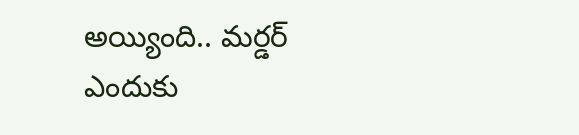అయ్యింది.. మర్డర్ ఎందుకు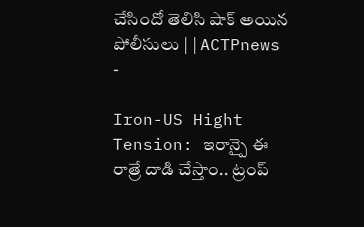చేసిందో తెలిసి షాక్ అయిన పోలీసులు | | ACTPnews
-

Iron-US Hight Tension: ఇరాన్పై ఈ రాత్రే దాడి చేస్తాం.. ట్రంప్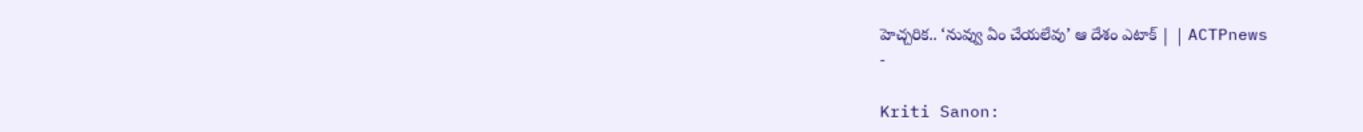హెచ్చరిక.. ‘నువ్వు ఏం చేయలేవు’ ఆ దేశం ఎటాక్ | | ACTPnews
-

Kriti Sanon: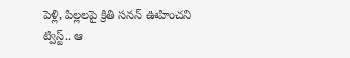పెళ్లి, పిల్లలపై క్రితి సనన్ ఊహించని ట్విస్ట్.. ఆ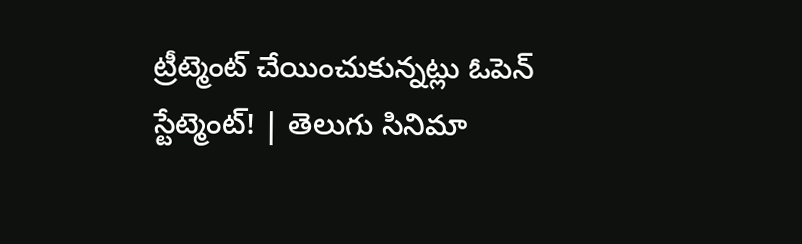ట్రీట్మెంట్ చేయించుకున్నట్లు ఓపెన్ స్టేట్మెంట్! | తెలుగు సినిమా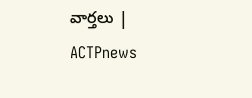వార్తలు | ACTPnews